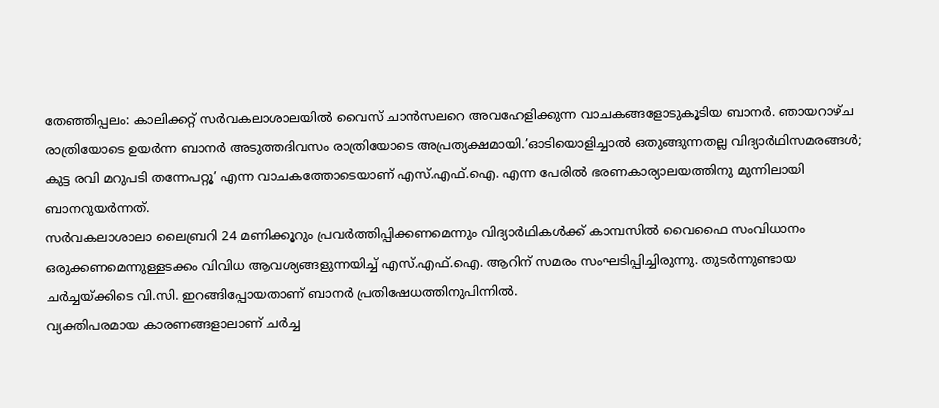തേഞ്ഞിപ്പലം: കാലിക്കറ്റ് സർവകലാശാലയിൽ വൈസ് ചാൻസലറെ അവഹേളിക്കുന്ന വാചകങ്ങളോടുകൂടിയ ബാനർ. ഞായറാഴ്ച രാത്രിയോടെ ഉയർന്ന ബാനർ അടുത്തദിവസം രാത്രിയോടെ അപ്രത്യക്ഷമായി.’ഓടിയൊളിച്ചാൽ ഒതുങ്ങുന്നതല്ല വിദ്യാർഥിസമരങ്ങൾ; കുട്ട രവി മറുപടി തന്നേപറ്റൂ’ എന്ന വാചകത്തോടെയാണ് എസ്.എഫ്.ഐ. എന്ന പേരിൽ ഭരണകാര്യാലയത്തിനു മുന്നിലായി ബാനറുയർന്നത്.
സർവകലാശാലാ ലൈബ്രറി 24 മണിക്കൂറും പ്രവർത്തിപ്പിക്കണമെന്നും വിദ്യാർഥികൾക്ക് കാമ്പസിൽ വൈഫൈ സംവിധാനം ഒരുക്കണമെന്നുള്ളടക്കം വിവിധ ആവശ്യങ്ങളുന്നയിച്ച് എസ്.എഫ്.ഐ. ആറിന് സമരം സംഘടിപ്പിച്ചിരുന്നു. തുടർന്നുണ്ടായ ചർച്ചയ്ക്കിടെ വി.സി. ഇറങ്ങിപ്പോയതാണ് ബാനർ പ്രതിഷേധത്തിനുപിന്നിൽ.
വ്യക്തിപരമായ കാരണങ്ങളാലാണ് ചർച്ച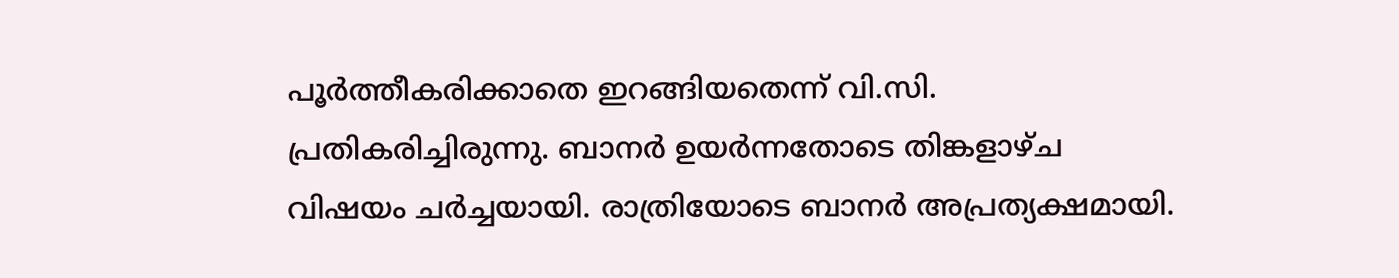പൂർത്തീകരിക്കാതെ ഇറങ്ങിയതെന്ന് വി.സി. പ്രതികരിച്ചിരുന്നു. ബാനർ ഉയർന്നതോടെ തിങ്കളാഴ്ച വിഷയം ചർച്ചയായി. രാത്രിയോടെ ബാനർ അപ്രത്യക്ഷമായി.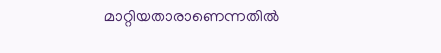മാറ്റിയതാരാണെന്നതിൽ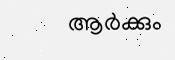ആർക്കും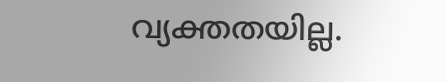വ്യക്തതയില്ല.